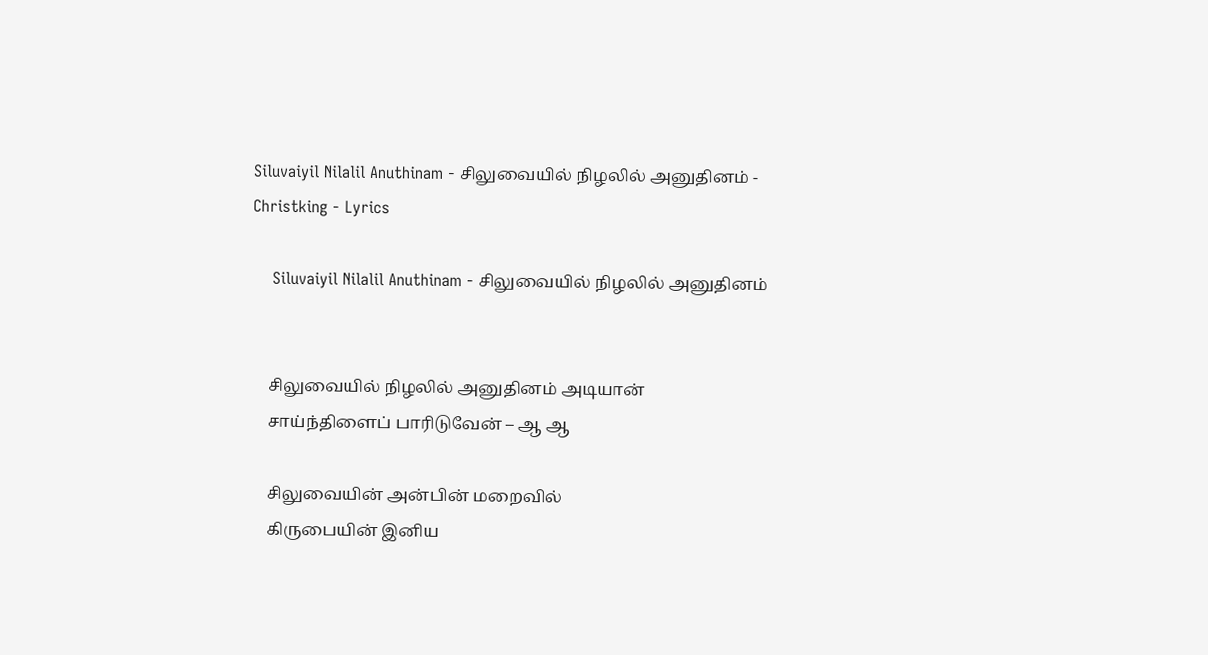Siluvaiyil Nilalil Anuthinam - சிலுவையில் நிழலில் அனுதினம் - Christking - Lyrics

    Siluvaiyil Nilalil Anuthinam - சிலுவையில் நிழலில் அனுதினம்


    சிலுவையில் நிழலில் அனுதினம் அடியான்
    சாய்ந்திளைப் பாரிடுவேன் – ஆ ஆ

    சிலுவையின் அன்பின் மறைவில்
    கிருபையின் இனிய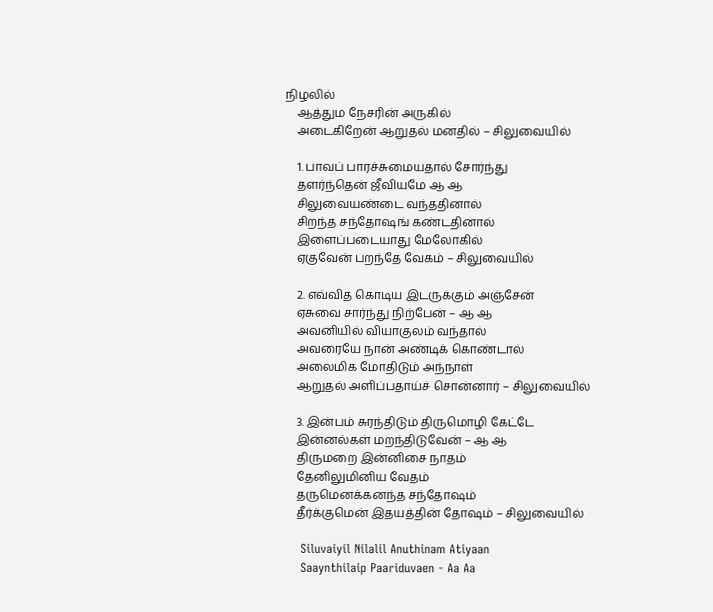நிழலில்
    ஆத்தும நேசரின் அருகில்
    அடைகிறேன் ஆறுதல் மனதில் – சிலுவையில்

    1. பாவப் பாரச்சுமையதால் சோர்ந்து
    தளர்ந்தென் ஜீவியமே ஆ ஆ
    சிலுவையண்டை வந்ததினால்
    சிறந்த சந்தோஷங் கண்டதினால்
    இளைப்படையாது மேலோகில்
    ஏகுவேன் பறந்தே வேகம் – சிலுவையில்

    2. எவ்வித கொடிய இடருக்கும் அஞ்சேன்
    ஏசுவை சார்ந்து நிற்பேன் – ஆ ஆ
    அவனியில் வியாகுலம் வந்தால்
    அவரையே நான் அண்டிக் கொண்டால்
    அலைமிக மோதிடும் அந்நாள்
    ஆறுதல் அளிப்பதாய்ச் சொன்னார் – சிலுவையில்

    3. இன்பம் சுரந்திடும் திருமொழி கேட்டே
    இன்னல்கள் மறந்திடுவேன் – ஆ ஆ
    திருமறை இன்னிசை நாதம்
    தேனிலுமினிய வேதம்
    தருமெனக்கனந்த சந்தோஷம்
    தீர்க்குமென் இதயத்தின் தோஷம் – சிலுவையில்

    Siluvaiyil Nilalil Anuthinam Atiyaan
    Saaynthilaip Paariduvaen - Aa Aa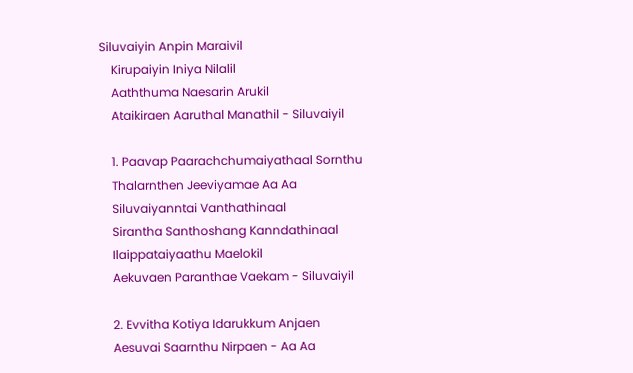Siluvaiyin Anpin Maraivil
    Kirupaiyin Iniya Nilalil
    Aaththuma Naesarin Arukil
    Ataikiraen Aaruthal Manathil - Siluvaiyil

    1. Paavap Paarachchumaiyathaal Sornthu
    Thalarnthen Jeeviyamae Aa Aa
    Siluvaiyanntai Vanthathinaal
    Sirantha Santhoshang Kanndathinaal
    Ilaippataiyaathu Maelokil
    Aekuvaen Paranthae Vaekam - Siluvaiyil

    2. Evvitha Kotiya Idarukkum Anjaen
    Aesuvai Saarnthu Nirpaen - Aa Aa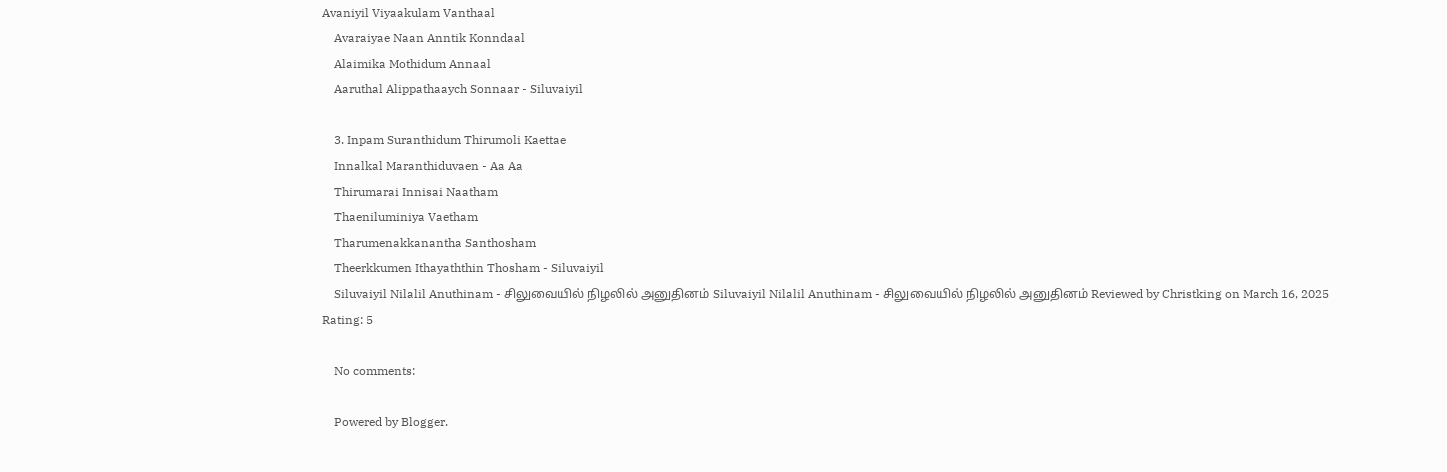Avaniyil Viyaakulam Vanthaal
    Avaraiyae Naan Anntik Konndaal
    Alaimika Mothidum Annaal
    Aaruthal Alippathaaych Sonnaar - Siluvaiyil

    3. Inpam Suranthidum Thirumoli Kaettae
    Innalkal Maranthiduvaen - Aa Aa
    Thirumarai Innisai Naatham
    Thaeniluminiya Vaetham
    Tharumenakkanantha Santhosham
    Theerkkumen Ithayaththin Thosham - Siluvaiyil
    Siluvaiyil Nilalil Anuthinam - சிலுவையில் நிழலில் அனுதினம் Siluvaiyil Nilalil Anuthinam - சிலுவையில் நிழலில் அனுதினம் Reviewed by Christking on March 16, 2025 Rating: 5

    No comments:

    Powered by Blogger.